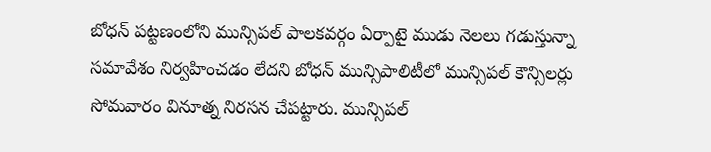బోధన్ పట్టణంలోని మున్సిపల్ పాలకవర్గం ఏర్పాటై ముడు నెలలు గడుస్తున్నా సమావేశం నిర్వహించడం లేదని బోధన్ మున్సిపాలిటీలో మున్సిపల్ కౌన్సిలర్లు సోమవారం వినూత్న నిరసన చేపట్టారు. మున్సిపల్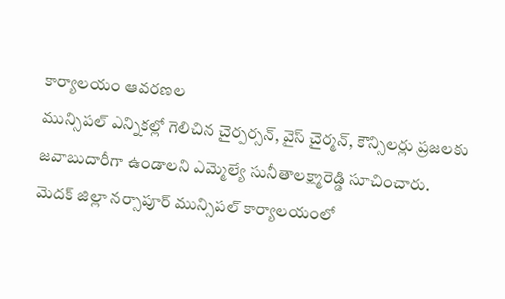కార్యాలయం ఆవరణల
మున్సిపల్ ఎన్నికల్లో గెలిచిన చైర్పర్సన్, వైస్ చైర్మన్, కౌన్సిలర్లు ప్రజలకు జవాబుదారీగా ఉండాలని ఎమ్మెల్యే సునీతాలక్ష్మారెడ్డి సూచించారు. మెదక్ జిల్లా నర్సాపూర్ మున్సిపల్ కార్యాలయంలో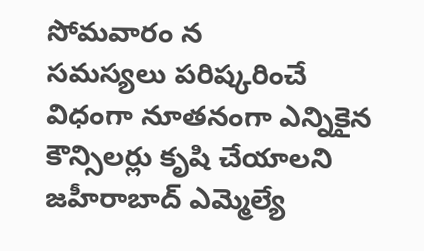సోమవారం న
సమస్యలు పరిష్కరించే విధంగా నూతనంగా ఎన్నికైన కౌన్సిలర్లు కృషి చేయాలని జహీరాబాద్ ఎమ్మెల్యే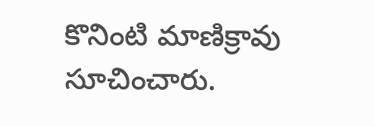కొనింటి మాణిక్రావు సూచించారు.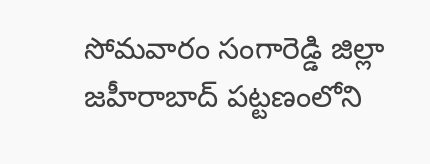సోమవారం సంగారెడ్డి జిల్లా జహీరాబాద్ పట్టణంలోని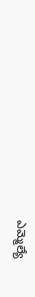ఎమ్మెల్యే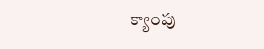క్యాంపు